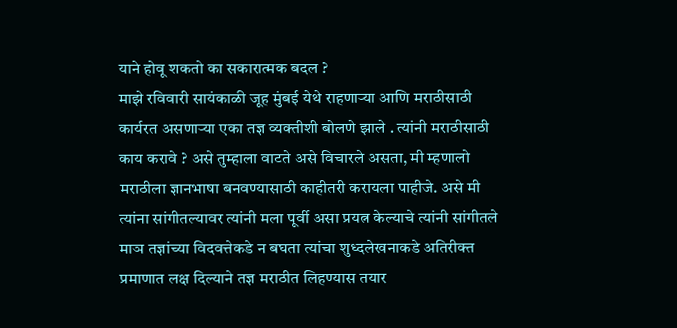याने होवू शकतो का सकारात्मक बदल ?
माझे रविवारी सायंकाळी जूह मुंबई येथे राहणाऱ्या आणि मराठीसाठी कार्यरत असणाऱ्या एका तज्ञ व्यक्तीशी बोलणे झाले . त्यांनी मराठीसाठी काय करावे ? असे तुम्हाला वाटते असे विचारले असता, मी म्हणालो मराठीला ज्ञानभाषा बनवण्यासाठी काहीतरी करायला पाहीजे. असे मी त्यांना सांगीतल्यावर त्यांनी मला पूर्वी असा प्रयत्न केल्याचे त्यांनी सांगीतले माञ तज्ञांच्या विदवत्तेकडे न बघता त्यांचा शुध्दलेखनाकडे अतिरीक्त प्रमाणात लक्ष दिल्याने तज्ञ मराठीत लिहण्यास तयार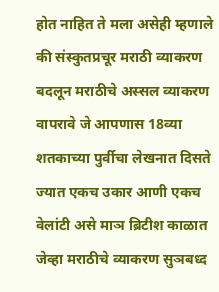होत नाहित ते मला असेही म्हणाले की संस्कुतप्रचूर मराठी व्याकरण बदलून मराठीचे अस्सल व्याकरण वापरावे जे आपणास 18व्या शतकाच्या पुर्वीचा लेखनात दिसते ज्यात एकच उकार आणी एकच वेलांटी असे माञ ब्रिटीश काळात जेव्हा मराठीचे व्याकरण सुञबध्द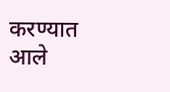करण्यात आले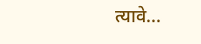त्यावे...